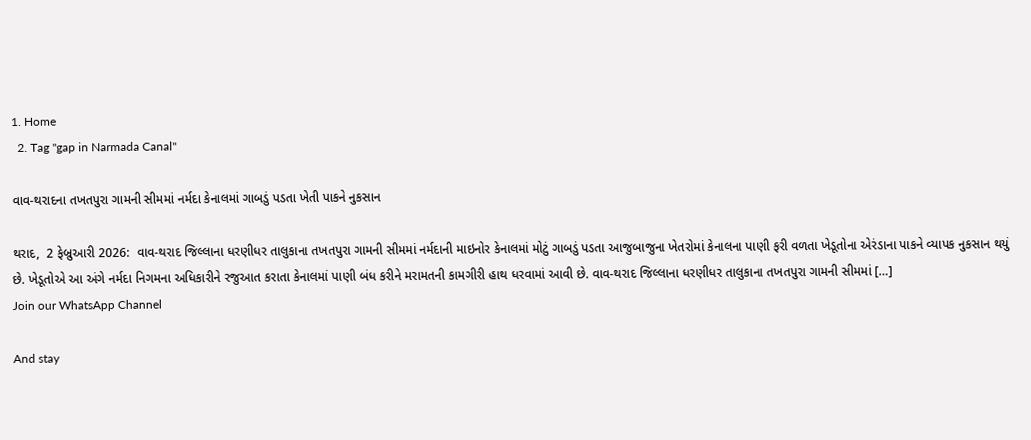1. Home
  2. Tag "gap in Narmada Canal"

વાવ-થરાદના તખતપુરા ગામની સીમમાં નર્મદા કેનાલમાં ગાબડું પડતા ખેતી પાકને નુકસાન

થરાદ,  2 ફેબ્રુઆરી 2026:  વાવ-થરાદ જિલ્લાના ધરણીધર તાલુકાના તખતપુરા ગામની સીમમાં નર્મદાની માઇનોર કેનાલમાં મોટું ગાબડું પડતા આજુબાજુના ખેતરોમાં કેનાલના પાણી ફરી વળતા ખેડૂતોના એરંડાના પાકને વ્યાપક નુકસાન થયું છે. ખેડૂતોએ આ અંગે નર્મદા નિગમના અધિકારીને રજુઆત કરાતા કેનાલમાં પાણી બંધ કરીને મરામતની કામગીરી હાથ ધરવામાં આવી છે. વાવ-થરાદ જિલ્લાના ધરણીધર તાલુકાના તખતપુરા ગામની સીમમાં […]
Join our WhatsApp Channel

And stay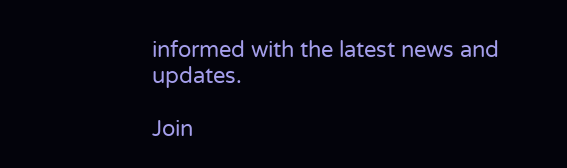informed with the latest news and updates.

Join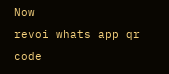Now
revoi whats app qr code